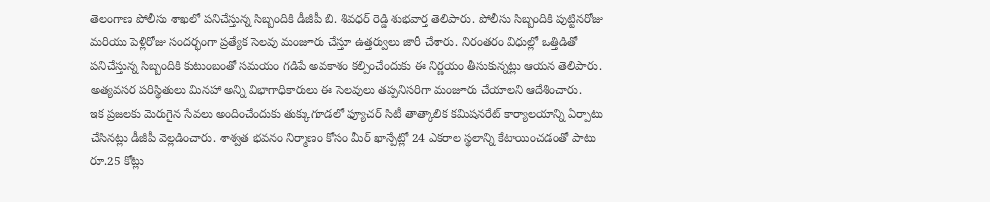తెలంగాణ పోలీసు శాఖలో పనిచేస్తున్న సిబ్బందికి డీజీపీ బి. శివధర్ రెడ్డి శుభవార్త తెలిపారు. పోలీసు సిబ్బందికి పుట్టినరోజు మరియు పెళ్లిరోజు సందర్భంగా ప్రత్యేక సెలవు మంజూరు చేస్తూ ఉత్తర్వులు జారీ చేశారు. నిరంతరం విధుల్లో ఒత్తిడితో పనిచేస్తున్న సిబ్బందికి కుటుంబంతో సమయం గడిపే అవకాశం కల్పించేందుకు ఈ నిర్ణయం తీసుకున్నట్లు ఆయన తెలిపారు. అత్యవసర పరిస్థితులు మినహా అన్ని విభాగాధికారులు ఈ సెలవులు తప్పనిసరిగా మంజూరు చేయాలని ఆదేశించారు.
ఇక ప్రజలకు మెరుగైన సేవలు అందించేందుకు తుక్కుగూడలో ఫ్యూచర్ సిటీ తాత్కాలిక కమిషనరేట్ కార్యాలయాన్ని ఏర్పాటు చేసినట్లు డీజీపీ వెల్లడించారు. శాశ్వత భవనం నిర్మాణం కోసం మీర్ ఖాన్పేట్లో 24 ఎకరాల స్థలాన్ని కేటాయించడంతో పాటు రూ.25 కోట్లు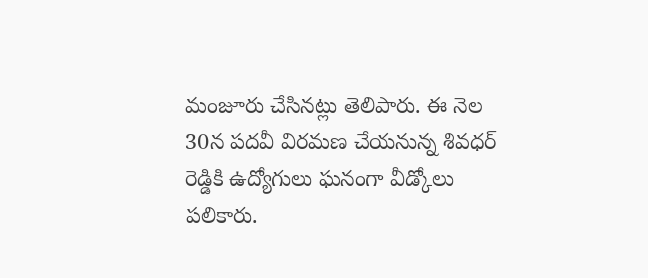మంజూరు చేసినట్లు తెలిపారు. ఈ నెల 30న పదవీ విరమణ చేయనున్న శివధర్ రెడ్డికి ఉద్యోగులు ఘనంగా వీడ్కోలు పలికారు.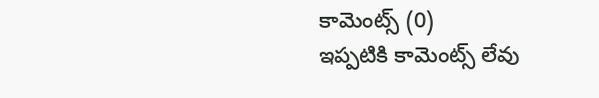కామెంట్స్ (0)
ఇప్పటికి కామెంట్స్ లేవు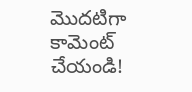మొదటిగా కామెంట్ చేయండి!